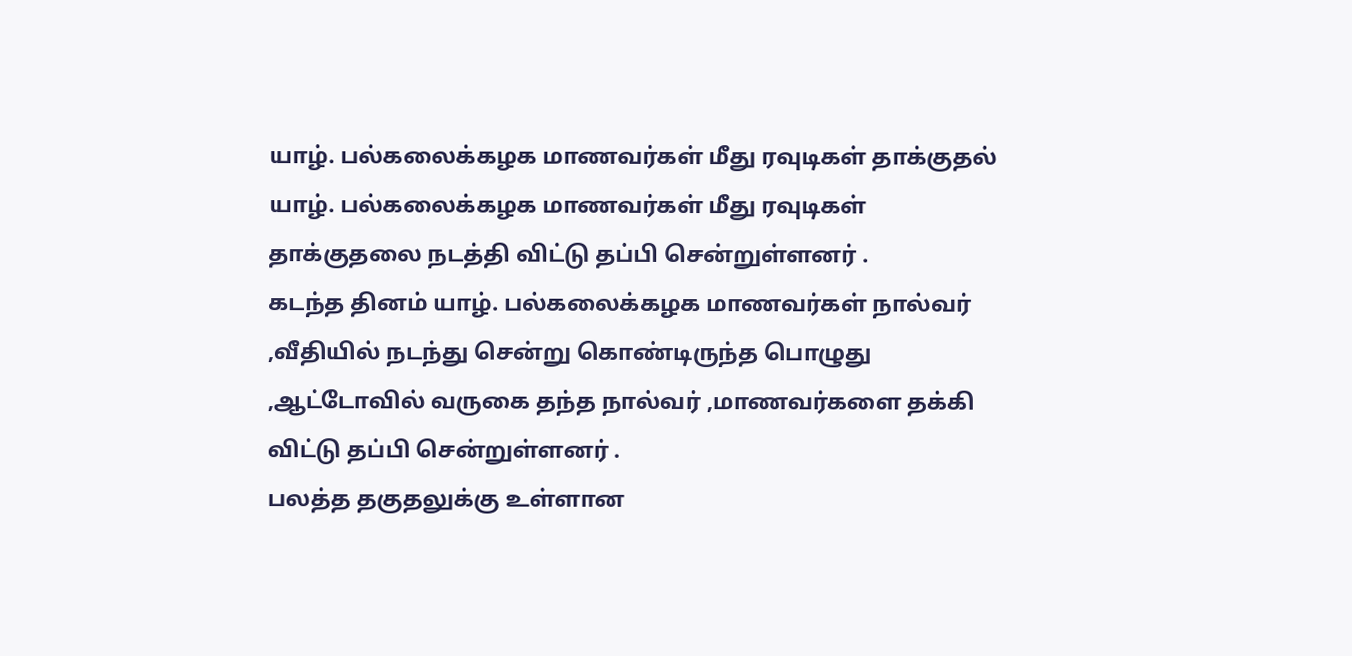யாழ். பல்கலைக்கழக மாணவர்கள் மீது ரவுடிகள் தாக்குதல்
யாழ். பல்கலைக்கழக மாணவர்கள் மீது ரவுடிகள் தாக்குதலை நடத்தி விட்டு தப்பி சென்றுள்ளனர் .
கடந்த தினம் யாழ். பல்கலைக்கழக மாணவர்கள் நால்வர் ,வீதியில் நடந்து சென்று கொண்டிருந்த பொழுது ,ஆட்டோவில் வருகை தந்த நால்வர் ,மாணவர்களை தக்கி விட்டு தப்பி சென்றுள்ளனர் .
பலத்த தகுதலுக்கு உள்ளான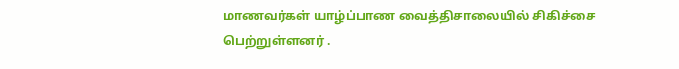மாணவர்கள் யாழ்ப்பாண வைத்திசாலையில் சிகிச்சை பெற்றுள்ளனர் .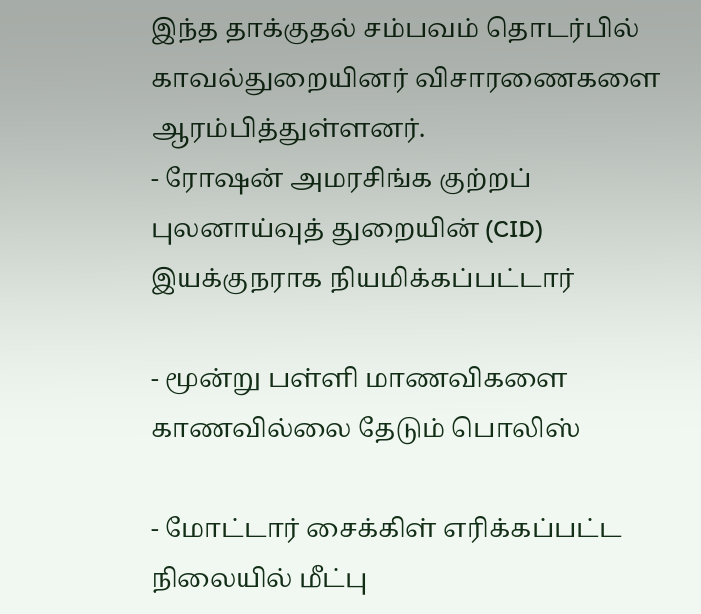இந்த தாக்குதல் சம்பவம் தொடர்பில் காவல்துறையினர் விசாரணைகளை ஆரம்பித்துள்ளனர்.
- ரோஷன் அமரசிங்க குற்றப் புலனாய்வுத் துறையின் (CID) இயக்குநராக நியமிக்கப்பட்டார்

- மூன்று பள்ளி மாணவிகளை காணவில்லை தேடும் பொலிஸ்

- மோட்டார் சைக்கிள் எரிக்கப்பட்ட நிலையில் மீட்பு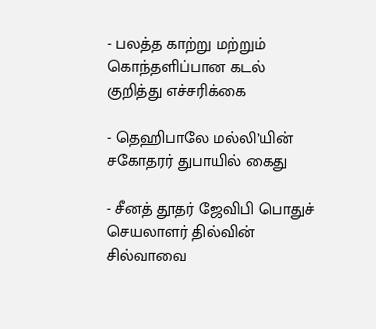- பலத்த காற்று மற்றும் கொந்தளிப்பான கடல் குறித்து எச்சரிக்கை

- தெஹிபாலே மல்லி’யின் சகோதரர் துபாயில் கைது

- சீனத் தூதர் ஜேவிபி பொதுச் செயலாளர் தில்வின் சில்வாவை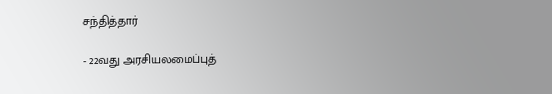சந்தித்தார்

- 22வது அரசியலமைப்புத்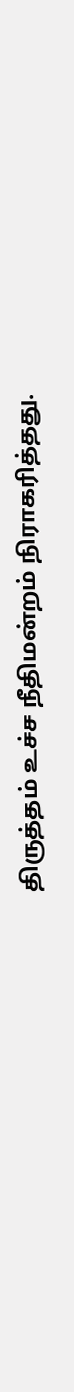திருத்தம் உச்ச நீதிமன்றம் நிராகரித்தது.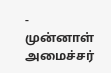- முன்னாள் அமைச்சர்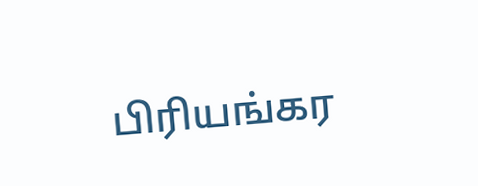பிரியங்கர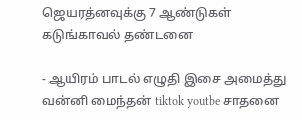ஜெயரத்னவுக்கு 7 ஆண்டுகள் கடுங்காவல் தண்டனை

- ஆயிரம் பாடல் எழுதி இசை அமைத்து வன்னி மைந்தன் tiktok youtbe சாதனை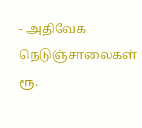- அதிவேக நெடுஞ்சாலைகள் ரூ.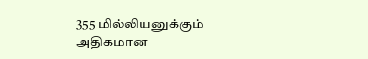355 மில்லியனுக்கும் அதிகமான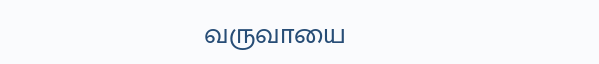வருவாயை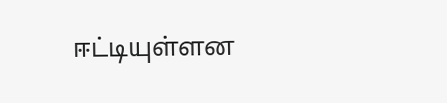ஈட்டியுள்ளன